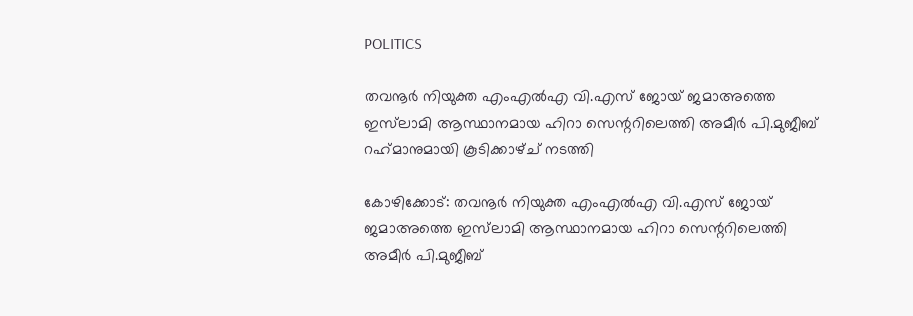POLITICS

തവനൂർ നിയുക്ത എംഎൽഎ വി.എസ് ജോയ് ജമാഅത്തെ ഇസ്‍ലാമി ആസ്ഥാനമായ ഹിറാ സെന്ററിലെത്തി അമീർ പി.മുജീബ് റഹ്‌മാനുമായി കൂടിക്കാഴ്ച് നടത്തി

കോഴിക്കോട്: തവനൂർ നിയുക്ത എംഎൽഎ വി.എസ് ജോയ് ജമാഅത്തെ ഇസ്‍ലാമി ആസ്ഥാനമായ ഹിറാ സെന്ററിലെത്തി അമീർ പി.മുജീബ്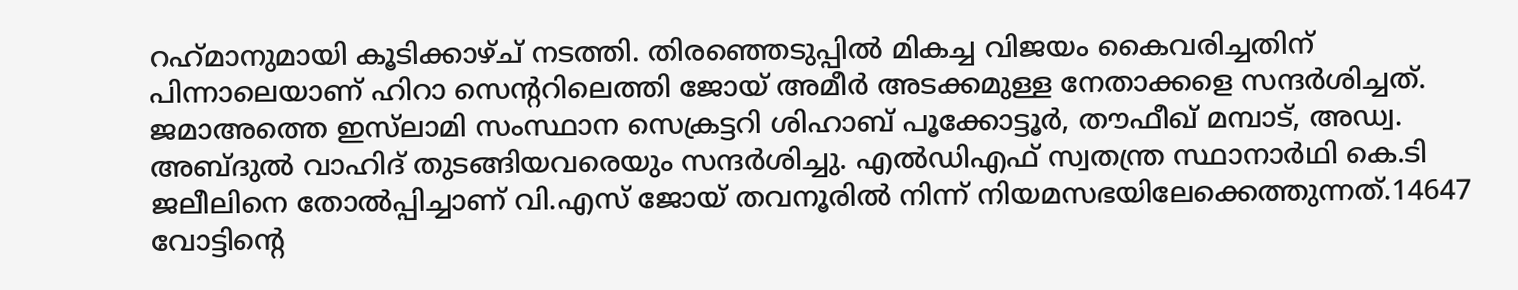റഹ്‌മാനുമായി കൂടിക്കാഴ്ച് നടത്തി. തിരഞ്ഞെടുപ്പിൽ മികച്ച വിജയം കൈവരിച്ചതിന് പിന്നാലെയാണ് ഹിറാ സെന്ററിലെത്തി ജോയ് അമീർ അടക്കമുള്ള നേതാക്കളെ സന്ദർശിച്ചത്. ജമാഅത്തെ ഇസ്‌ലാമി സംസ്ഥാന സെക്രട്ടറി ശിഹാബ് പൂക്കോട്ടൂർ, തൗഫീഖ് മമ്പാട്, അഡ്വ. അബ്ദുൽ വാഹിദ് തുടങ്ങിയവരെയും സന്ദർശിച്ചു. എൽഡിഎഫ് സ്വതന്ത്ര സ്ഥാനാർഥി കെ.ടി ജലീലിനെ തോൽപ്പിച്ചാണ് വി.എസ് ജോയ് തവനൂരിൽ നിന്ന് നിയമസഭയിലേക്കെത്തുന്നത്.14647 വോട്ടിന്റെ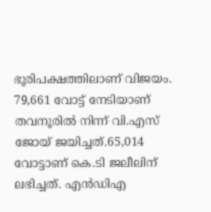ഭൂരിപക്ഷത്തിലാണ് വിജയം. 79,661 വോട്ട് നേടിയാണ് തവനൂരിൽ നിന്ന് വി.എസ് ജോയ് ജയിച്ചത്.65,014 വോട്ടാണ് കെ.ടി ജലീലിന് ലഭിച്ചത്. എൻഡിഎ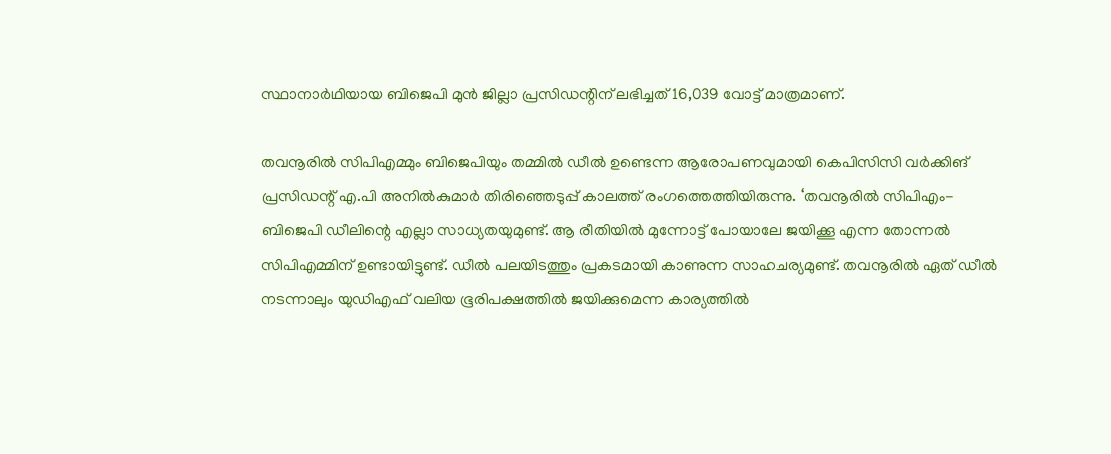സ്ഥാനാർഥിയായ ബിജെപി മുന്‍ ജില്ലാ പ്രസിഡന്റിന് ലഭിച്ചത് 16,039 വോട്ട് മാത്രമാണ്.

തവനൂരില്‍ സിപിഎമ്മും ബിജെപിയും തമ്മില്‍ ഡീല്‍ ഉണ്ടെന്ന ആരോപണവുമായി കെപിസിസി വര്‍ക്കിങ് പ്രസിഡന്റ് എ.പി അനില്‍കുമാര്‍ തിരിഞ്ഞെടുപ്പ് കാലത്ത് രംഗത്തെത്തിയിരുന്നു. ‘തവനൂരില്‍ സിപിഎം-ബിജെപി ഡീലിന്റെ എല്ലാ സാധ്യതയുമുണ്ട്. ആ രീതിയില്‍ മുന്നോട്ട് പോയാലേ ജയിക്കൂ എന്ന തോന്നല്‍ സിപിഎമ്മിന് ഉണ്ടായിട്ടുണ്ട്. ഡീല്‍ പലയിടത്തും പ്രകടമായി കാണുന്ന സാഹചര്യമുണ്ട്. തവനൂരില്‍ ഏത് ഡീല്‍ നടന്നാലും യുഡിഎഫ് വലിയ ഭൂരിപക്ഷത്തില്‍ ജയിക്കുമെന്ന കാര്യത്തില്‍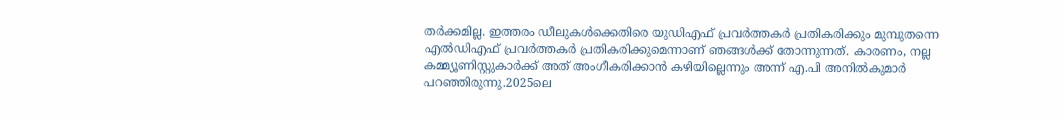തര്‍ക്കമില്ല. ഇത്തരം ഡീലുകള്‍ക്കെതിരെ യുഡിഎഫ് പ്രവര്‍ത്തകര്‍ പ്രതികരിക്കും മുമ്പുതന്നെ എല്‍ഡിഎഫ് പ്രവര്‍ത്തകര്‍ പ്രതികരിക്കുമെന്നാണ് ഞങ്ങള്‍ക്ക് തോന്നുന്നത്. കാരണം, നല്ല കമ്മ്യൂണിസ്റ്റുകാര്‍ക്ക് അത് അംഗീകരിക്കാന്‍ കഴിയില്ലെന്നും അന്ന് എ.പി അനില്‍കുമാര്‍ പറഞ്ഞിരുന്നു.2025ലെ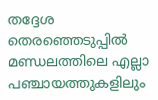തദ്ദേശ തെരഞ്ഞെടുപ്പില്‍ മണ്ഡലത്തിലെ എല്ലാ പഞ്ചായത്തുകളിലും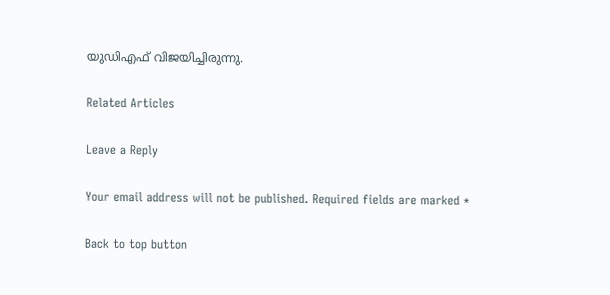യുഡിഎഫ് വിജയിച്ചിരുന്നു.

Related Articles

Leave a Reply

Your email address will not be published. Required fields are marked *

Back to top button